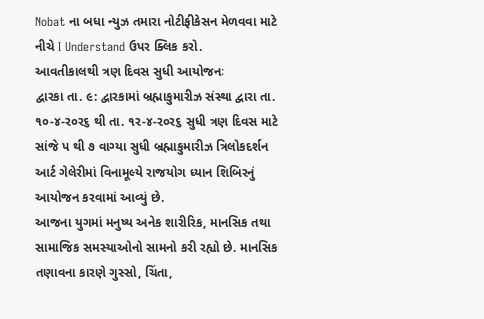Nobat ના બધા ન્યુઝ તમારા નોટીફીકેસન મેળવવા માટે નીચે I Understand ઉપર ક્લિક કરો.
આવતીકાલથી ત્રણ દિવસ સુધી આયોજનઃ
દ્વારકા તા. ૯: દ્વારકામાં બ્રહ્માકુમારીઝ સંસ્થા દ્વારા તા. ૧૦-૪-ર૦ર૬ થી તા. ૧ર-૪-ર૦ર૬ સુધી ત્રણ દિવસ માટે સાંજે પ થી ૭ વાગ્યા સુધી બ્રહ્માકુમારીઝ ત્રિલોકદર્શન આર્ટ ગેલેરીમાં વિનામૂલ્યે રાજયોગ ધ્યાન શિબિરનું આયોજન કરવામાં આવ્યું છે.
આજના યુગમાં મનુષ્ય અનેક શારીરિક, માનસિક તથા સામાજિક સમસ્યાઓનો સામનો કરી રહ્યો છે. માનસિક તણાવના કારણે ગુસ્સો, ચિંતા,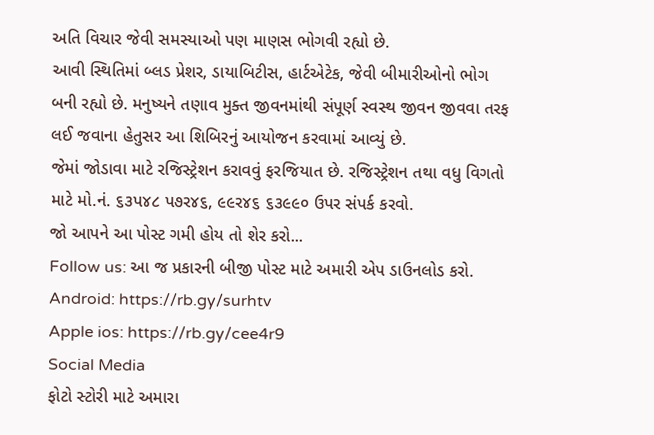અતિ વિચાર જેવી સમસ્યાઓ પણ માણસ ભોગવી રહ્યો છે.
આવી સ્થિતિમાં બ્લડ પ્રેશર, ડાયાબિટીસ, હાર્ટએટેક, જેવી બીમારીઓનો ભોગ બની રહ્યો છે. મનુષ્યને તણાવ મુક્ત જીવનમાંથી સંપૂર્ણ સ્વસ્થ જીવન જીવવા તરફ લઈ જવાના હેતુસર આ શિબિરનું આયોજન કરવામાં આવ્યું છે.
જેમાં જોડાવા માટે રજિસ્ટ્રેશન કરાવવું ફરજિયાત છે. રજિસ્ટ્રેશન તથા વધુ વિગતો માટે મો.નં. ૬૩પ૪૮ પ૭ર૪૬, ૯૯ર૪૬ ૬૩૯૯૦ ઉપર સંપર્ક કરવો.
જો આપને આ પોસ્ટ ગમી હોય તો શેર કરો...
Follow us: આ જ પ્રકારની બીજી પોસ્ટ માટે અમારી એપ ડાઉનલોડ કરો.
Android: https://rb.gy/surhtv
Apple ios: https://rb.gy/cee4r9
Social Media
ફોટો સ્ટોરી માટે અમારા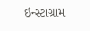ઇન્સ્ટાગ્રામ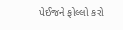પેઈજને ફોલ્લો કરો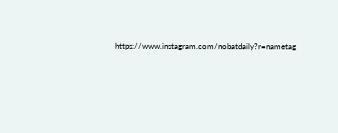https://www.instagram.com/nobatdaily?r=nametag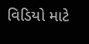વિડિયો માટે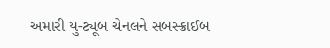અમારી યુ-ટ્યૂબ ચેનલને સબસ્ક્રાઈબ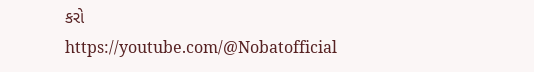કરો
https://youtube.com/@Nobatofficial